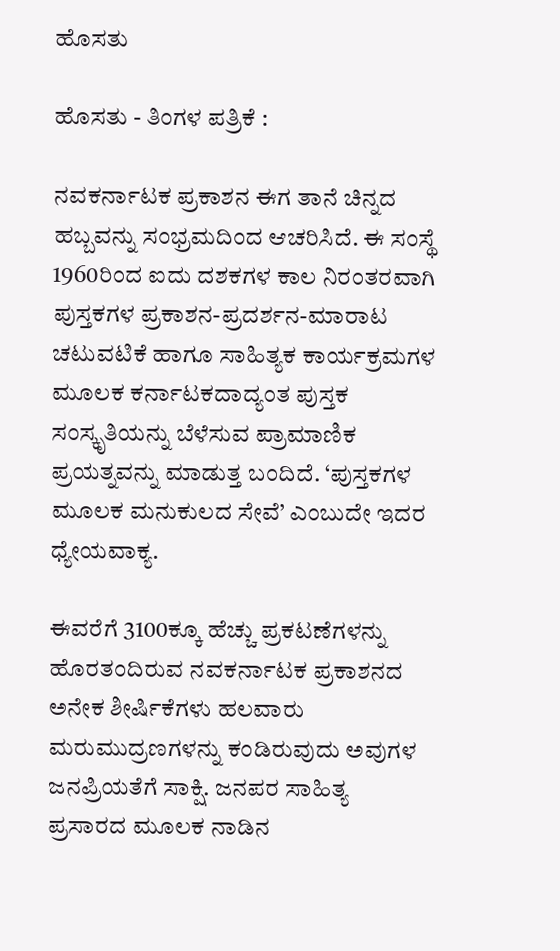ಹೊಸತು

ಹೊಸತು - ತಿಂಗಳ ಪತ್ರಿಕೆ :

ನವಕರ್ನಾಟಕ ಪ್ರಕಾಶನ ಈಗ ತಾನೆ ಚಿನ್ನದ ಹಬ್ಬವನ್ನು ಸಂಭ್ರಮದಿಂದ ಆಚರಿಸಿದೆ. ಈ ಸಂಸ್ಥೆ 1960ರಿಂದ ಐದು ದಶಕಗಳ ಕಾಲ ನಿರಂತರವಾಗಿ ಪುಸ್ತಕಗಳ ಪ್ರಕಾಶನ-ಪ್ರದರ್ಶನ-ಮಾರಾಟ ಚಟುವಟಿಕೆ ಹಾಗೂ ಸಾಹಿತ್ಯಕ ಕಾರ್ಯಕ್ರಮಗಳ ಮೂಲಕ ಕರ್ನಾಟಕದಾದ್ಯಂತ ಪುಸ್ತಕ ಸಂಸ್ಕೃತಿಯನ್ನು ಬೆಳೆಸುವ ಪ್ರಾಮಾಣಿಕ ಪ್ರಯತ್ನವನ್ನು ಮಾಡುತ್ತ ಬಂದಿದೆ. ‘ಪುಸ್ತಕಗಳ ಮೂಲಕ ಮನುಕುಲದ ಸೇವೆ’ ಎಂಬುದೇ ಇದರ ಧ್ಯೇಯವಾಕ್ಯ.

ಈವರೆಗೆ 3100ಕ್ಕೂ ಹೆಚ್ಚು ಪ್ರಕಟಣೆಗಳನ್ನು ಹೊರತಂದಿರುವ ನವಕರ್ನಾಟಕ ಪ್ರಕಾಶನದ ಅನೇಕ ಶೀರ್ಷಿಕೆಗಳು ಹಲವಾರು ಮರುಮುದ್ರಣಗಳನ್ನು ಕಂಡಿರುವುದು ಅವುಗಳ ಜನಪ್ರಿಯತೆಗೆ ಸಾಕ್ಷಿ. ಜನಪರ ಸಾಹಿತ್ಯ ಪ್ರಸಾರದ ಮೂಲಕ ನಾಡಿನ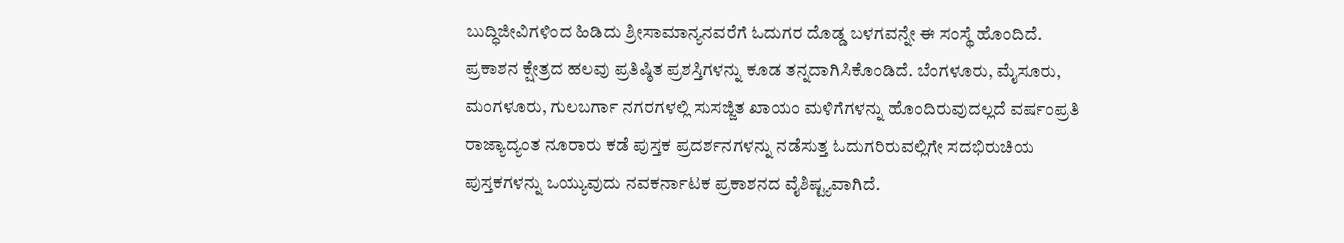ಬುದ್ಧಿಜೀವಿಗಳಿಂದ ಹಿಡಿದು ಶ್ರೀಸಾಮಾನ್ಯನವರೆಗೆ ಓದುಗರ ದೊಡ್ಡ ಬಳಗವನ್ನೇ ಈ ಸಂಸ್ಥೆ ಹೊಂದಿದೆ. ಪ್ರಕಾಶನ ಕ್ಷೇತ್ರದ ಹಲವು ಪ್ರತಿಷ್ಠಿತ ಪ್ರಶಸ್ತಿಗಳನ್ನು ಕೂಡ ತನ್ನದಾಗಿಸಿಕೊಂಡಿದೆ. ಬೆಂಗಳೂರು, ಮೈಸೂರು, ಮಂಗಳೂರು, ಗುಲಬರ್ಗಾ ನಗರಗಳಲ್ಲಿ ಸುಸಜ್ಜಿತ ಖಾಯಂ ಮಳಿಗೆಗಳನ್ನು ಹೊಂದಿರುವುದಲ್ಲದೆ ವರ್ಷಂಪ್ರತಿ ರಾಜ್ಯಾದ್ಯಂತ ನೂರಾರು ಕಡೆ ಪುಸ್ತಕ ಪ್ರದರ್ಶನಗಳನ್ನು ನಡೆಸುತ್ತ ಓದುಗರಿರುವಲ್ಲಿಗೇ ಸದಭಿರುಚಿಯ ಪುಸ್ತಕಗಳನ್ನು ಒಯ್ಯುವುದು ನವಕರ್ನಾಟಕ ಪ್ರಕಾಶನದ ವೈಶಿಷ್ಟ್ಯವಾಗಿದೆ.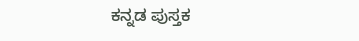ಕನ್ನಡ ಪುಸ್ತಕ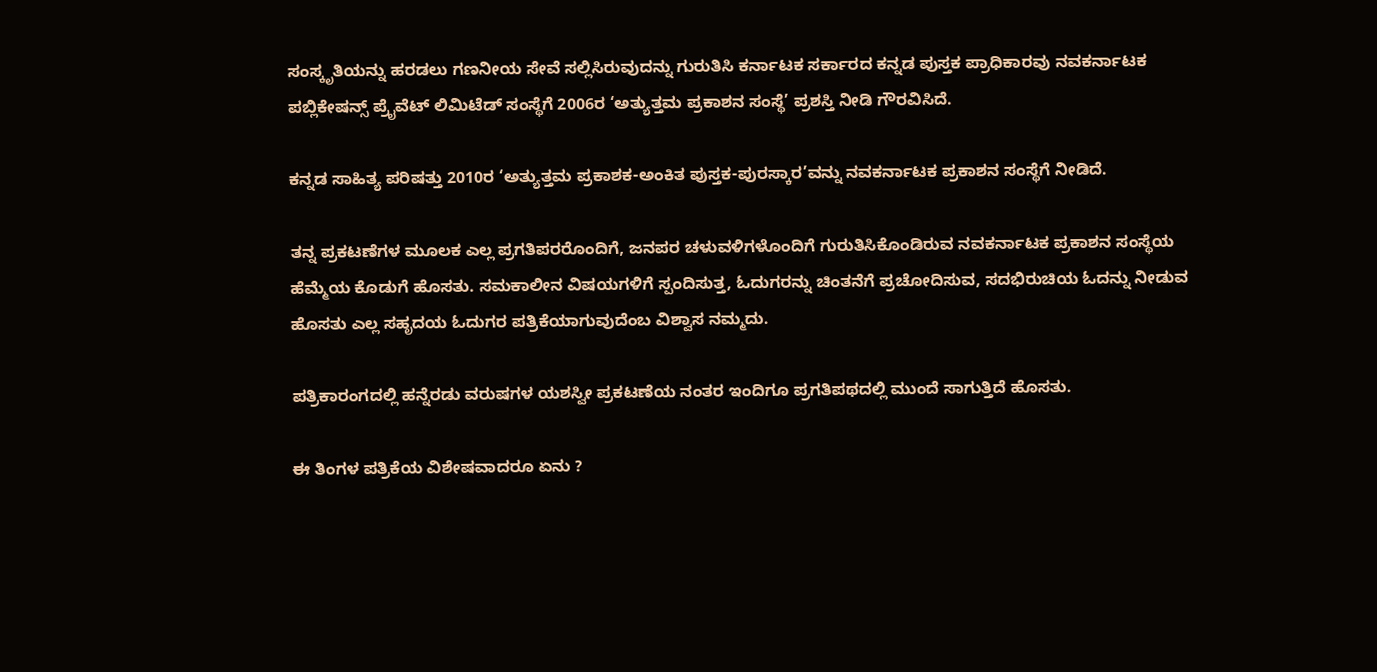ಸಂಸ್ಕೃತಿಯನ್ನು ಹರಡಲು ಗಣನೀಯ ಸೇವೆ ಸಲ್ಲಿಸಿರುವುದನ್ನು ಗುರುತಿಸಿ ಕರ್ನಾಟಕ ಸರ್ಕಾರದ ಕನ್ನಡ ಪುಸ್ತಕ ಪ್ರಾಧಿಕಾರವು ನವಕರ್ನಾಟಕ ಪಬ್ಲಿಕೇಷನ್ಸ್ ಪ್ರೈವೆಟ್ ಲಿಮಿಟೆಡ್ ಸಂಸ್ಥೆಗೆ 2006ರ ‘ಅತ್ಯುತ್ತಮ ಪ್ರಕಾಶನ ಸಂಸ್ಥೆ’ ಪ್ರಶಸ್ತಿ ನೀಡಿ ಗೌರವಿಸಿದೆ.

ಕನ್ನಡ ಸಾಹಿತ್ಯ ಪರಿಷತ್ತು 2010ರ ‘ಅತ್ಯುತ್ತಮ ಪ್ರಕಾಶಕ-ಅಂಕಿತ ಪುಸ್ತಕ-ಪುರಸ್ಕಾರ’ವನ್ನು ನವಕರ್ನಾಟಕ ಪ್ರಕಾಶನ ಸಂಸ್ಥೆಗೆ ನೀಡಿದೆ.

ತನ್ನ ಪ್ರಕಟಣೆಗಳ ಮೂಲಕ ಎಲ್ಲ ಪ್ರಗತಿಪರರೊಂದಿಗೆ, ಜನಪರ ಚಳುವಳಿಗಳೊಂದಿಗೆ ಗುರುತಿಸಿಕೊಂಡಿರುವ ನವಕರ್ನಾಟಕ ಪ್ರಕಾಶನ ಸಂಸ್ಥೆಯ ಹೆಮ್ಮೆಯ ಕೊಡುಗೆ ಹೊಸತು. ಸಮಕಾಲೀನ ವಿಷಯಗಳಿಗೆ ಸ್ಪಂದಿಸುತ್ತ, ಓದುಗರನ್ನು ಚಿಂತನೆಗೆ ಪ್ರಚೋದಿಸುವ, ಸದಭಿರುಚಿಯ ಓದನ್ನು ನೀಡುವ ಹೊಸತು ಎಲ್ಲ ಸಹೃದಯ ಓದುಗರ ಪತ್ರಿಕೆಯಾಗುವುದೆಂಬ ವಿಶ್ವಾಸ ನಮ್ಮದು.

ಪತ್ರಿಕಾರಂಗದಲ್ಲಿ ಹನ್ನೆರಡು ವರುಷಗಳ ಯಶಸ್ವೀ ಪ್ರಕಟಣೆಯ ನಂತರ ಇಂದಿಗೂ ಪ್ರಗತಿಪಥದಲ್ಲಿ ಮುಂದೆ ಸಾಗುತ್ತಿದೆ ಹೊಸತು.

ಈ ತಿಂಗಳ ಪತ್ರಿಕೆಯ ವಿಶೇಷವಾದರೂ ಏನು ?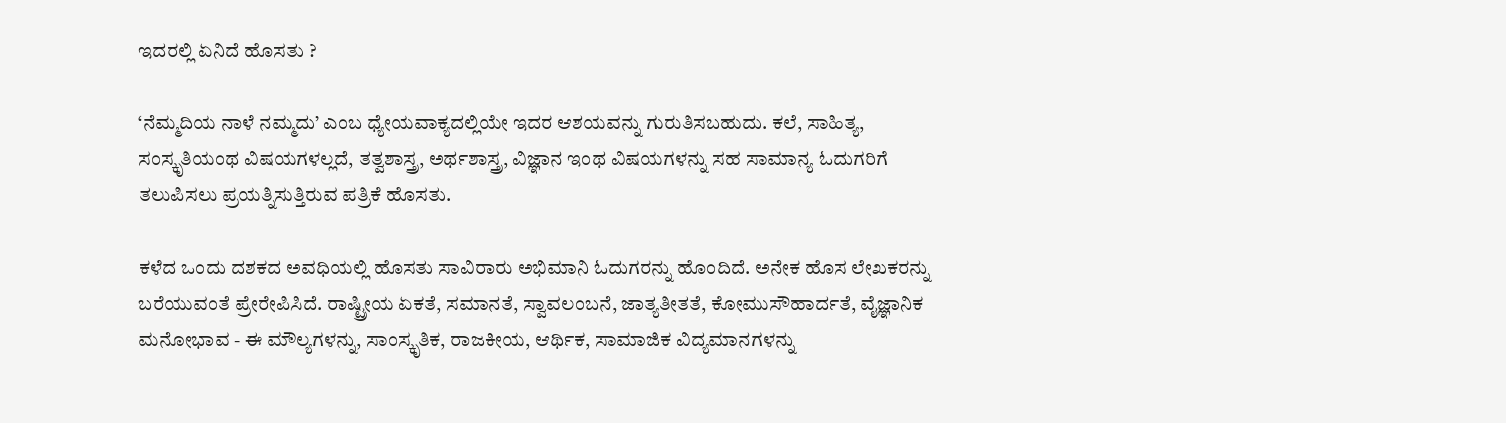ಇದರಲ್ಲಿ ಏನಿದೆ ಹೊಸತು ?

‘ನೆಮ್ಮದಿಯ ನಾಳೆ ನಮ್ಮದು’ ಎಂಬ ಧ್ಯೇಯವಾಕ್ಯದಲ್ಲಿಯೇ ಇದರ ಆಶಯವನ್ನು ಗುರುತಿಸಬಹುದು. ಕಲೆ, ಸಾಹಿತ್ಯ, ಸಂಸ್ಕೃತಿಯಂಥ ವಿಷಯಗಳಲ್ಲದೆ, ತತ್ವಶಾಸ್ತ್ರ, ಅರ್ಥಶಾಸ್ತ್ರ, ವಿಜ್ಞಾನ ಇಂಥ ವಿಷಯಗಳನ್ನು ಸಹ ಸಾಮಾನ್ಯ ಓದುಗರಿಗೆ ತಲುಪಿಸಲು ಪ್ರಯತ್ನಿಸುತ್ತಿರುವ ಪತ್ರಿಕೆ ಹೊಸತು.

ಕಳೆದ ಒಂದು ದಶಕದ ಅವಧಿಯಲ್ಲಿ ಹೊಸತು ಸಾವಿರಾರು ಅಭಿಮಾನಿ ಓದುಗರನ್ನು ಹೊಂದಿದೆ. ಅನೇಕ ಹೊಸ ಲೇಖಕರನ್ನು ಬರೆಯುವಂತೆ ಪ್ರೇರೇಪಿಸಿದೆ. ರಾಷ್ಟ್ರೀಯ ಏಕತೆ, ಸಮಾನತೆ, ಸ್ವಾವಲಂಬನೆ, ಜಾತ್ಯತೀತತೆ, ಕೋಮುಸೌಹಾರ್ದತೆ, ವೈಜ್ಞಾನಿಕ ಮನೋಭಾವ - ಈ ಮೌಲ್ಯಗಳನ್ನು, ಸಾಂಸ್ಕೃತಿಕ, ರಾಜಕೀಯ, ಆರ್ಥಿಕ, ಸಾಮಾಜಿಕ ವಿದ್ಯಮಾನಗಳನ್ನು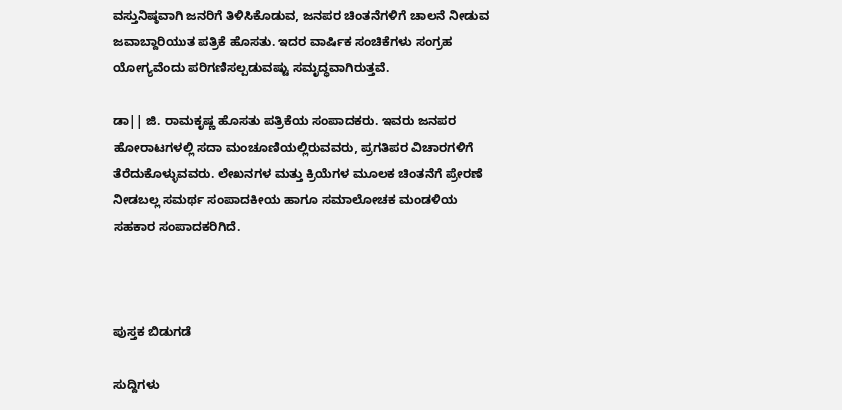ವಸ್ತುನಿಷ್ಠವಾಗಿ ಜನರಿಗೆ ತಿಳಿಸಿಕೊಡುವ, ಜನಪರ ಚಿಂತನೆಗಳಿಗೆ ಚಾಲನೆ ನೀಡುವ ಜವಾಬ್ದಾರಿಯುತ ಪತ್ರಿಕೆ ಹೊಸತು. ಇದರ ವಾರ್ಷಿಕ ಸಂಚಿಕೆಗಳು ಸಂಗ್ರಹ ಯೋಗ್ಯವೆಂದು ಪರಿಗಣಿಸಲ್ಪಡುವಷ್ಟು ಸಮೃದ್ಧವಾಗಿರುತ್ತವೆ.

ಡಾ|| ಜಿ. ರಾಮಕೃಷ್ಣ ಹೊಸತು ಪತ್ರಿಕೆಯ ಸಂಪಾದಕರು. ಇವರು ಜನಪರ ಹೋರಾಟಗಳಲ್ಲಿ ಸದಾ ಮಂಚೂಣಿಯಲ್ಲಿರುವವರು, ಪ್ರಗತಿಪರ ವಿಚಾರಗಳಿಗೆ ತೆರೆದುಕೊಳ್ಳುವವರು. ಲೇಖನಗಳ ಮತ್ತು ಕ್ರಿಯೆಗಳ ಮೂಲಕ ಚಿಂತನೆಗೆ ಪ್ರೇರಣೆ ನೀಡಬಲ್ಲ ಸಮರ್ಥ ಸಂಪಾದಕೀಯ ಹಾಗೂ ಸಮಾಲೋಚಕ ಮಂಡಳಿಯ ಸಹಕಾರ ಸಂಪಾದಕರಿಗಿದೆ.



ಪುಸ್ತಕ ಬಿಡುಗಡೆ

ಸುದ್ದಿಗಳು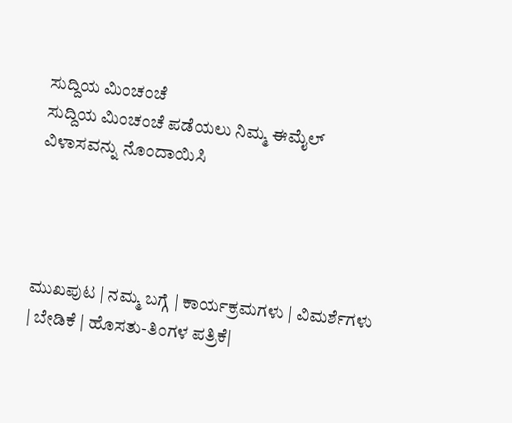ಸುದ್ದಿಯ ಮಿಂಚಂಚೆ
ಸುದ್ದಿಯ ಮಿಂಚಂಚೆ ಪಡೆಯಲು ನಿಮ್ಮ ಈಮೈಲ್ ವಿಳಾಸವನ್ನು ನೊಂದಾಯಿಸಿ




ಮುಖಪುಟ | ನಮ್ಮ ಬಗ್ಗೆ | ಕಾರ್ಯಕ್ರಮಗಳು | ವಿಮರ್ಶೆಗಳು | ಬೇಡಿಕೆ | ಹೊಸತು-ತಿಂಗಳ ಪತ್ರಿಕೆ|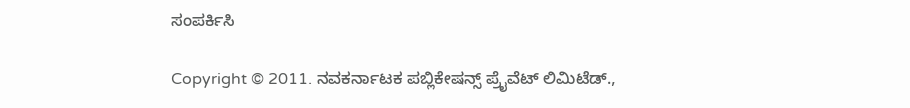ಸಂಪರ್ಕಿಸಿ

Copyright © 2011. ನವಕರ್ನಾಟಕ ಪಬ್ಲಿಕೇಷನ್ಸ್ ಪ್ರೈವೆಟ್ ಲಿಮಿಟೆಡ್.,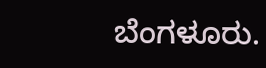ಬೆಂಗಳೂರು.